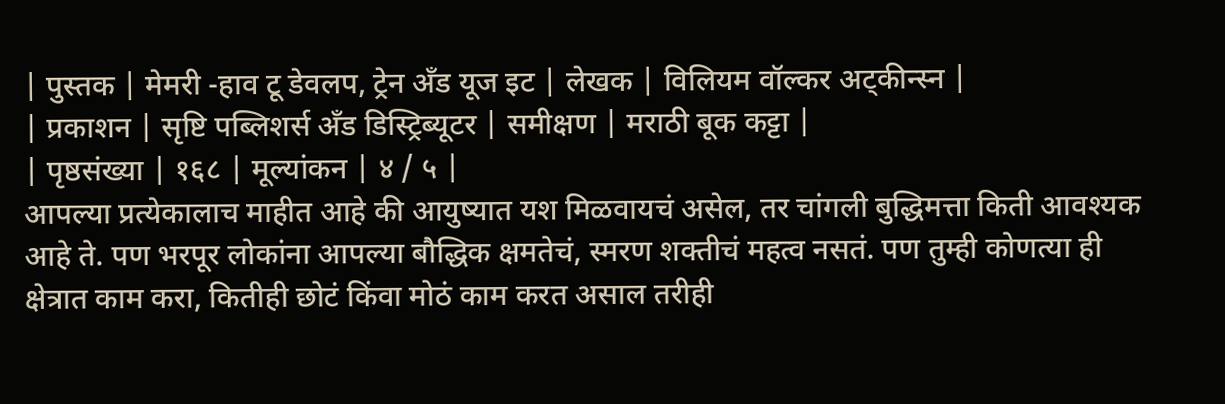| पुस्तक | मेमरी -हाव टू डेवलप, ट्रेन अँड यूज इट | लेखक | विलियम वॉल्कर अट्कीन्स्न |
| प्रकाशन | सृष्टि पब्लिशर्स अँड डिस्ट्रिब्यूटर | समीक्षण | मराठी बूक कट्टा |
| पृष्ठसंख्या | १६८ | मूल्यांकन | ४ / ५ |
आपल्या प्रत्येकालाच माहीत आहे की आयुष्यात यश मिळवायचं असेल, तर चांगली बुद्धिमत्ता किती आवश्यक आहे ते. पण भरपूर लोकांना आपल्या बौद्धिक क्षमतेचं, स्मरण शक्तीचं महत्व नसतं. पण तुम्ही कोणत्या ही क्षेत्रात काम करा, कितीही छोटं किंवा मोठं काम करत असाल तरीही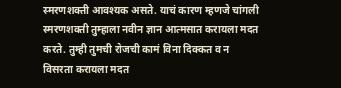स्मरणशक्ती आवश्यक असते. याचं कारण म्हणजे चांगली स्मरणशक्ती तुम्हाला नवीन ज्ञान आत्मसात करायला मदत करते. तुम्ही तुमची रोजची कामं विना दिक्कत व न विसरता करायला मदत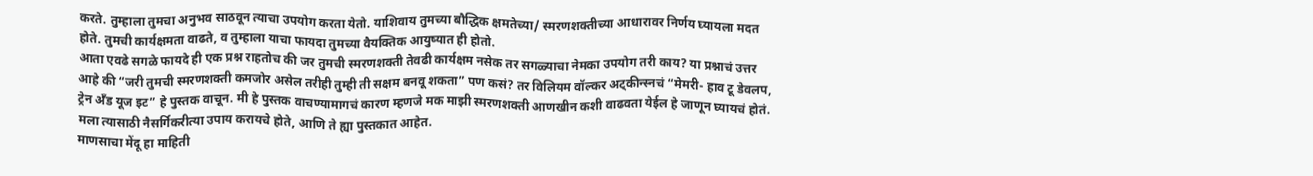करते. तुम्हाला तुमचा अनुभव साठवून त्याचा उपयोग करता येतो. याशिवाय तुमच्या बौद्धिक क्षमतेच्या/ स्मरणशक्तीच्या आधारावर निर्णय घ्यायला मदत होते. तुमची कार्यक्षमता वाढते, व तुम्हाला याचा फायदा तुमच्या वैयक्तिक आयुष्यात ही होतो.
आता एवढे सगळे फायदे ही एक प्रश्न राहतोच की जर तुमची स्मरणशक्ती तेवढी कार्यक्षम नसेक तर सगळ्याचा नेमका उपयोग तरी काय? या प्रश्नाचं उत्तर आहे की “जरी तुमची स्मरणशक्ती कमजोर असेल तरीही तुम्ही ती सक्षम बनवू शकता” पण कसं? तर विलियम वॉल्कर अट्कीन्स्नचं “मेमरी- हाव टू डेवलप, ट्रेन अँड यूज इट” हे पुस्तक वाचून. मी हे पुस्तक वाचण्यामागचं कारण म्हणजे मक माझी स्मरणशक्ती आणखीन कशी वाढवता येईल हे जाणून घ्यायचं होतं. मला त्यासाठी नैसर्गिकरीत्या उपाय करायचे होते, आणि ते ह्या पुस्तकात आहेत.
माणसाचा मेंदू हा माहिती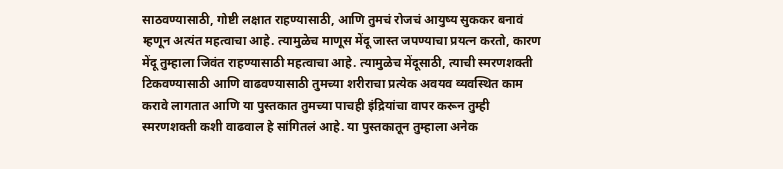साठवण्यासाठी, गोष्टी लक्षात राहण्यासाठी, आणि तुमचं रोजचं आयुष्य सुककर बनावं म्हणून अत्यंत महत्वाचा आहे. त्यामुळेच माणूस मेंदू जास्त जपण्याचा प्रयत्न करतो, कारण मेंदू तुम्हाला जिवंत राहण्यासाठी महत्वाचा आहे. त्यामुळेच मेंदूसाठी, त्याची स्मरणशक्ती टिकवण्यासाठी आणि वाढवण्यासाठी तुमच्या शरीराचा प्रत्येक अवयव व्यवस्थित काम करावे लागतात आणि या पुस्तकात तुमच्या पाचही इंद्रियांचा वापर करून तुम्ही स्मरणशक्ती कशी वाढवाल हे सांगितलं आहे. या पुस्तकातून तुम्हाला अनेक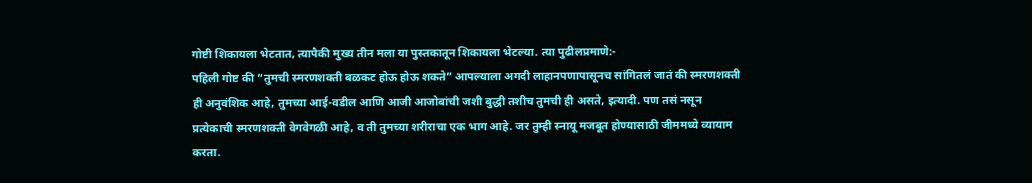गोष्टी शिकायला भेटतात, त्यापैकी मुख्य तीन मला या पुस्तकातून शिकायला भेटल्या. त्या पुढीलप्रमाणे:-
पहिली गोष्ट की “तुमची स्मरणशक्ती बळकट होऊ होऊ शकते” आपल्याला अगदी लाहानपणापासूनच सांगितलं जातं की स्मरणशक्ती ही अनुवंशिक आहे, तुमच्या आई-वडील आणि आजी आजोबांची जशी बुद्धी तशीच तुमची ही असते, इत्यादी. पण तसं नसून प्रत्येकाची स्मरणशक्ती वेगवेगळी आहे, व ती तुमच्या शरीराचा एक भाग आहे. जर तुम्ही स्नायू मजबूत होण्यासाठी जीममध्ये व्यायाम करता.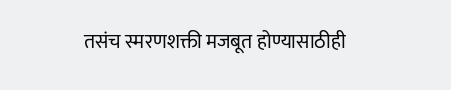तसंच स्मरणशक्ती मजबूत होण्यासाठीही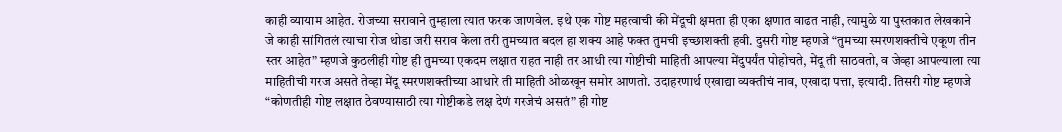काही व्यायाम आहेत. रोजच्या सरावाने तुम्हाला त्यात फरक जाणवेल. इथे एक गोष्ट महत्वाची की मेंदूची क्षमता ही एका क्षणात वाढत नाही, त्यामुळे या पुस्तकात लेखकाने जे काही सांगितलं त्याचा रोज थोडा जरी सराव केला तरी तुमच्यात बदल हा शक्य आहे फक्त तुमची इच्छाशक्ती हवी. दुसरी गोष्ट म्हणजे “तुमच्या स्मरणशक्तीचे एकूण तीन स्तर आहेत” म्हणजे कुठलीही गोष्ट ही तुमच्या एकदम लक्षात राहत नाही तर आधी त्या गोष्टीची माहिती आपल्या मेंदुपर्यंत पोहोचते, मेंदू ती साठवतो, व जेव्हा आपल्याला त्या माहितीची गरज असते तेव्हा मेंदू स्मरणशक्तीच्या आधारे ती माहिती ओळखून समोर आणतो. उदाहरणार्थ एखाद्या व्यक्तीचं नाव, एखादा पत्ता, इत्यादी. तिसरी गोष्ट म्हणजे “कोणतीही गोष्ट लक्षात ठेवण्यासाठी त्या गोष्टीकडे लक्ष देणं गरजेचं असतं” ही गोष्ट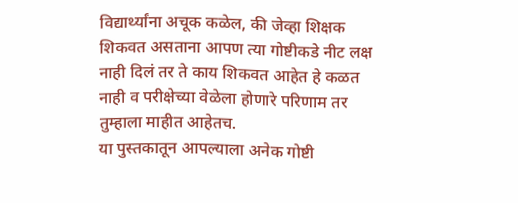विद्यार्थ्यांना अचूक कळेल, की जेव्हा शिक्षक शिकवत असताना आपण त्या गोष्टीकडे नीट लक्ष नाही दिलं तर ते काय शिकवत आहेत हे कळत नाही व परीक्षेच्या वेळेला होणारे परिणाम तर तुम्हाला माहीत आहेतच.
या पुस्तकातून आपल्याला अनेक गोष्टी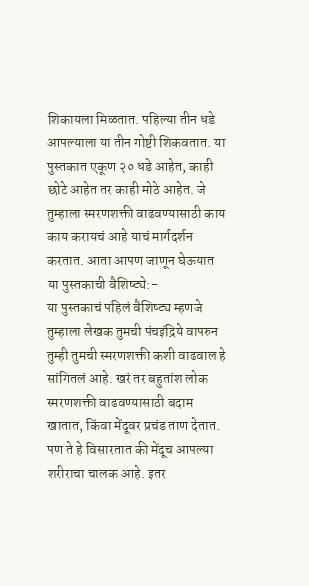शिकायला मिळतात. पहिल्या तीन धडे आपल्याला या तीन गोष्टी शिकवतात. या पुस्तकात एकूण २० धडे आहेत, काही छोटे आहेत तर काही मोठे आहेत. जे तुम्हाला स्मरणशक्ती वाढवण्यासाठी काय काय करायचं आहे याचं मार्गदर्शन करतात. आता आपण जाणून घेऊयात या पुस्तकाची वैशिष्ट्ये:-
या पुस्तकाचं पहिलं वैशिष्ट्य म्हणजे तुम्हाला लेखक तुमची पंचइंद्रिये वापरुन तुम्ही तुमची स्मरणशक्ती कशी वाढवाल हे सांगितलं आहे. खरं तर बहुतांश लोक स्मरणशक्ती वाढवण्यासाठी बदाम खातात, किंवा मेंदूवर प्रचंड ताण देतात. पण ते हे विसारतात की मेंदूच आपल्या शरीराचा चालक आहे. इतर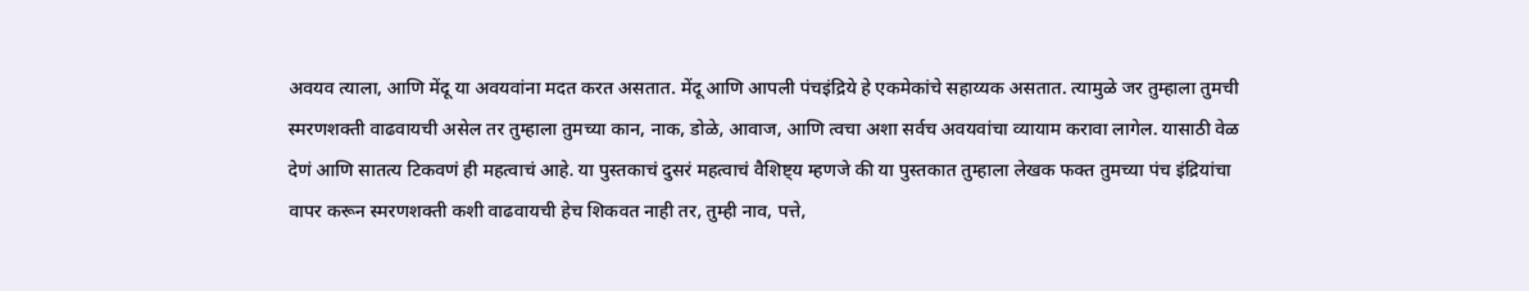अवयव त्याला, आणि मेंदू या अवयवांना मदत करत असतात. मेंदू आणि आपली पंचइंद्रिये हे एकमेकांचे सहाय्यक असतात. त्यामुळे जर तुम्हाला तुमची स्मरणशक्ती वाढवायची असेल तर तुम्हाला तुमच्या कान, नाक, डोळे, आवाज, आणि त्वचा अशा सर्वच अवयवांचा व्यायाम करावा लागेल. यासाठी वेळ देणं आणि सातत्य टिकवणं ही महत्वाचं आहे. या पुस्तकाचं दुसरं महत्वाचं वैशिष्ट्य म्हणजे की या पुस्तकात तुम्हाला लेखक फक्त तुमच्या पंच इंद्रियांचा वापर करून स्मरणशक्ती कशी वाढवायची हेच शिकवत नाही तर, तुम्ही नाव, पत्ते,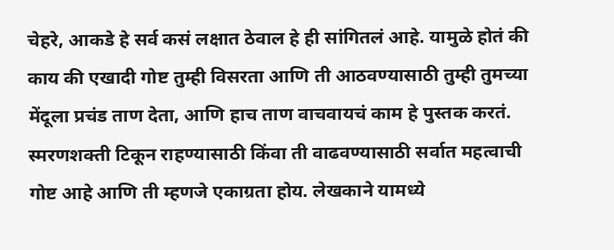चेहरे, आकडे हे सर्व कसं लक्षात ठेवाल हे ही सांगितलं आहे. यामुळे होतं की काय की एखादी गोष्ट तुम्ही विसरता आणि ती आठवण्यासाठी तुम्ही तुमच्या मेंदूला प्रचंड ताण देता, आणि हाच ताण वाचवायचं काम हे पुस्तक करतं. स्मरणशक्ती टिकून राहण्यासाठी किंवा ती वाढवण्यासाठी सर्वात महत्वाची गोष्ट आहे आणि ती म्हणजे एकाग्रता होय. लेखकाने यामध्ये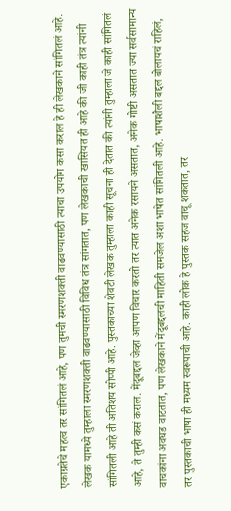एकाग्रतेचे महत्व तर सांगितलं आहे, पण तुमची स्मरणशक्ती वाढवण्यासाठी त्याचा उपयोग कसा कराल हे ही लेखकाने सांगितलं आहे. लेखक यामध्ये तुम्हाला स्मरणशक्ती वाढवण्यासाठी विविध तंत्र सांगतात, पण लेखकाची खासियत ही आहे की जी काही तंत्र त्यांनी सांगितली आहे ती अतिशय सोप्पी आहे. पुस्तकाच्या शेवटी लेखक तुम्हाला काही सूचना ही देतात की त्यांनी तुम्हाला जे काही सांगितलं आहे, ते तुम्ही कसं कराल. मेंदूबद्दल जेव्हा आपण विचार करतो तर त्यात अनेक रसायने असतात, अनेक गोष्टी असतात ज्या सर्वसामान्य वाचकांना अवघड वाटतात, पण लेखकाने मेंदूबद्दलची माहिती समजेल अशा भाषेत सांगितली आहे. भाषाशैली बद्दल बोलायचं राहिलं, तर पुस्तकाची भाषा ही मध्यम स्वरूपाची आहे. काही लोक हे पुस्तक सहज वाचू शकतात, तर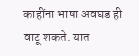काहींना भाषा अवघड ही वाटू शकते. यात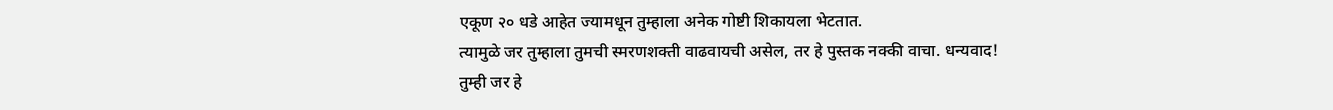एकूण २० धडे आहेत ज्यामधून तुम्हाला अनेक गोष्टी शिकायला भेटतात.
त्यामुळे जर तुम्हाला तुमची स्मरणशक्ती वाढवायची असेल, तर हे पुस्तक नक्की वाचा. धन्यवाद!
तुम्ही जर हे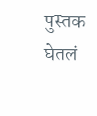पुस्तक घेतलं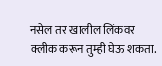नसेल तर खालील लिंकवर क्लीक करून तुम्ही घेऊ शकता.